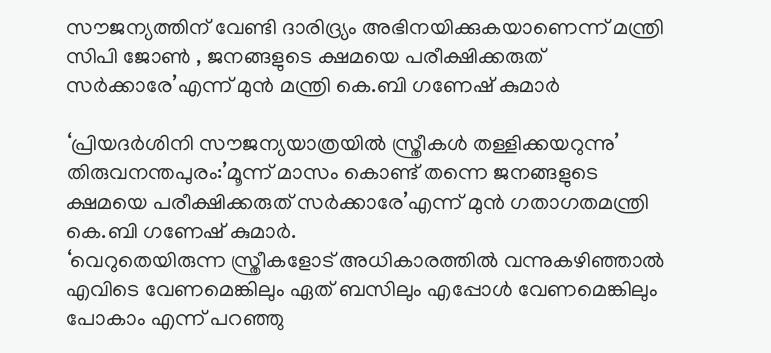സൗജന്യത്തിന് വേണ്ടി ദാരിദ്ര്യം അഭിനയിക്കുകയാണെന്ന് മന്ത്രി സിപി ജോൺ , ജനങ്ങളുടെ ക്ഷമയെ പരീക്ഷിക്കരുത് സർക്കാരേ’എന്ന് മുൻ മന്ത്രി കെ.ബി ഗണേഷ് കുമാർ

‘പ്രിയദർശിനി സൗജന്യയാത്രയിൽ സ്ത്രീകൾ തള്ളിക്കയറുന്നു’
തിരുവനന്തപുരം:’മൂന്ന് മാസം കൊണ്ട് തന്നെ ജനങ്ങളുടെ ക്ഷമയെ പരീക്ഷിക്കരുത് സർക്കാരേ’എന്ന് മുൻ ഗതാഗതമന്ത്രി കെ.ബി ഗണേഷ് കുമാർ.
‘വെറുതെയിരുന്ന സ്ത്രീകളോട് അധികാരത്തിൽ വന്നുകഴിഞ്ഞാൽ എവിടെ വേണമെങ്കിലും ഏത് ബസിലും എപ്പോൾ വേണമെങ്കിലും പോകാം എന്ന് പറഞ്ഞു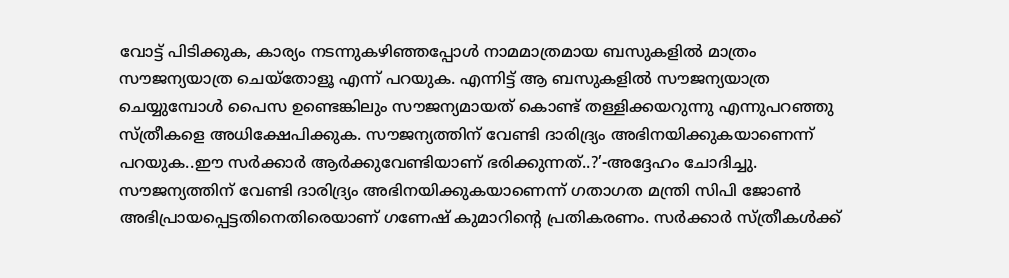വോട്ട് പിടിക്കുക, കാര്യം നടന്നുകഴിഞ്ഞപ്പോൾ നാമമാത്രമായ ബസുകളിൽ മാത്രം സൗജന്യയാത്ര ചെയ്തോളൂ എന്ന് പറയുക. എന്നിട്ട് ആ ബസുകളിൽ സൗജന്യയാത്ര ചെയ്യുമ്പോൾ പൈസ ഉണ്ടെങ്കിലും സൗജന്യമായത് കൊണ്ട് തള്ളിക്കയറുന്നു എന്നുപറഞ്ഞു സ്ത്രീകളെ അധിക്ഷേപിക്കുക. സൗജന്യത്തിന് വേണ്ടി ദാരിദ്ര്യം അഭിനയിക്കുകയാണെന്ന് പറയുക..ഈ സർക്കാർ ആർക്കുവേണ്ടിയാണ് ഭരിക്കുന്നത്..?’-അദ്ദേഹം ചോദിച്ചു.
സൗജന്യത്തിന് വേണ്ടി ദാരിദ്ര്യം അഭിനയിക്കുകയാണെന്ന് ഗതാഗത മന്ത്രി സിപി ജോൺ അഭിപ്രായപ്പെട്ടതിനെതിരെയാണ് ഗണേഷ് കുമാറിൻ്റെ പ്രതികരണം. സർക്കാർ സ്ത്രീകൾക്ക്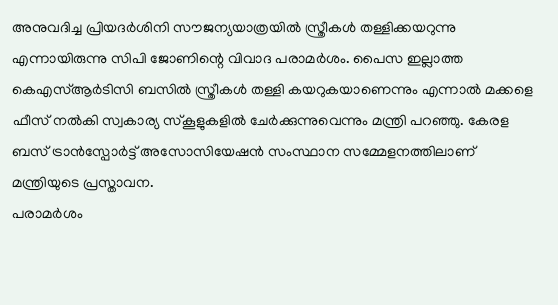അനുവദിച്ച പ്രിയദർശിനി സൗജന്യയാത്രയിൽ സ്ത്രീകൾ തള്ളിക്കയറുന്നു എന്നായിരുന്നു സിപി ജോണിന്റെ വിവാദ പരാമർശം. പൈസ ഇല്ലാത്ത കെഎസ്ആർടിസി ബസിൽ സ്ത്രീകൾ തള്ളി കയറുകയാണെന്നും എന്നാൽ മക്കളെ ഫീസ് നൽകി സ്വകാര്യ സ്കൂളുകളിൽ ചേർക്കുന്നുവെന്നും മന്ത്രി പറഞ്ഞു. കേരള ബസ് ട്രാൻസ്പോർട്ട് അസോസിയേഷൻ സംസ്ഥാന സമ്മേളനത്തിലാണ് മന്ത്രിയുടെ പ്രസ്താവന.
പരാമർശം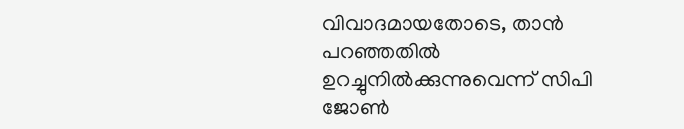വിവാദമായതോടെ, താൻ പറഞ്ഞതിൽ ഉറച്ചുനിൽക്കുന്നുവെന്ന് സിപി ജോൺ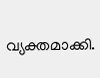വ്യക്തമാക്കി.